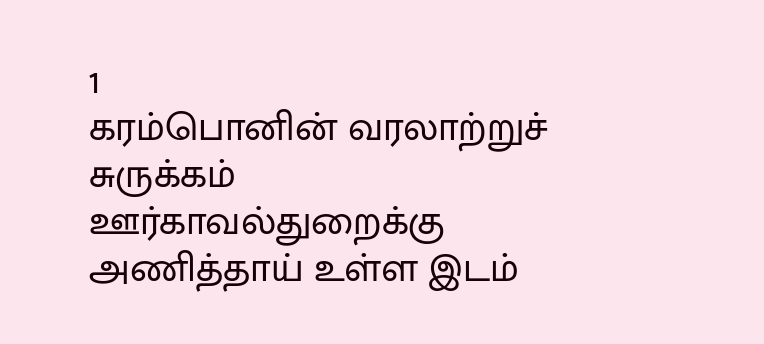1
கரம்பொனின் வரலாற்றுச் சுருக்கம்
ஊர்காவல்துறைக்கு அணித்தாய் உள்ள இடம்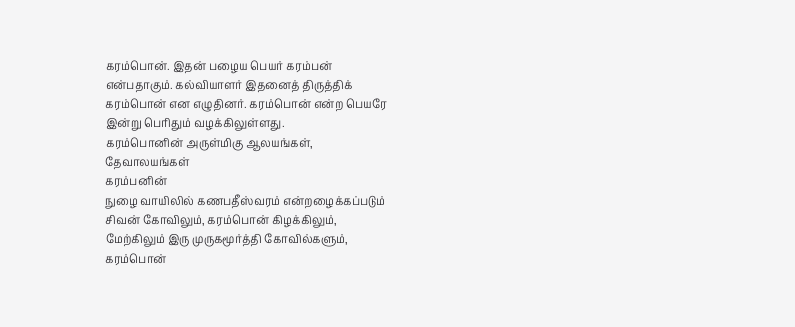கரம்பொன். இதன் பழைய பெயர் கரம்பன்
என்பதாகும். கல்வியாளர் இதனைத் திருத்திக்
கரம்பொன் என எழுதினர். கரம்பொன் என்ற பெயரே
இன்று பெரிதும் வழக்கிலுள்ளது.
கரம்பொனின் அருள்மிகு ஆலயங்கள்,
தேவாலயங்கள்
கரம்பனின்
நுழை வாயிலில் கணபதீஸ்வரம் என்றழைக்கப்படும்
சிவன் கோவிலும், கரம்பொன் கிழக்கிலும்,
மேற்கிலும் இரு முருகமூர்த்தி கோவில்களும்,
கரம்பொன்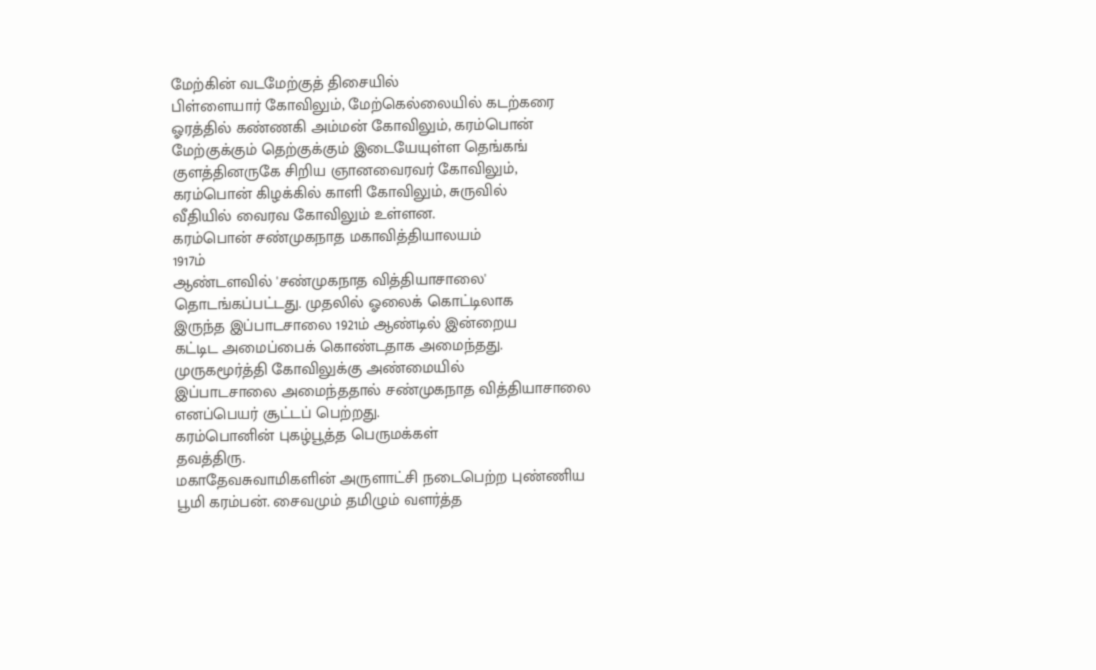மேற்கின் வடமேற்குத் திசையில்
பிள்ளையார் கோவிலும், மேற்கெல்லையில் கடற்கரை
ஓரத்தில் கண்ணகி அம்மன் கோவிலும், கரம்பொன்
மேற்குக்கும் தெற்குக்கும் இடையேயுள்ள தெங்கங்
குளத்தினருகே சிறிய ஞானவைரவர் கோவிலும்,
கரம்பொன் கிழக்கில் காளி கோவிலும், சுருவில்
வீதியில் வைரவ கோவிலும் உள்ளன.
கரம்பொன் சண்முகநாத மகாவித்தியாலயம்
1917ம்
ஆண்டளவில் 'சண்முகநாத வித்தியாசாலை'
தொடங்கப்பட்டது. முதலில் ஓலைக் கொட்டிலாக
இருந்த இப்பாடசாலை 1921ம் ஆண்டில் இன்றைய
கட்டிட அமைப்பைக் கொண்டதாக அமைந்தது.
முருகமூர்த்தி கோவிலுக்கு அண்மையில்
இப்பாடசாலை அமைந்ததால் சண்முகநாத வித்தியாசாலை
எனப்பெயர் சூட்டப் பெற்றது.
கரம்பொனின் புகழ்பூத்த பெருமக்கள்
தவத்திரு.
மகாதேவசுவாமிகளின் அருளாட்சி நடைபெற்ற புண்ணிய
பூமி கரம்பன். சைவமும் தமிழும் வளர்த்த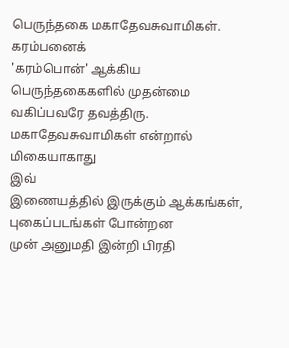பெருந்தகை மகாதேவசுவாமிகள். கரம்பனைக்
'கரம்பொன்' ஆக்கிய பெருந்தகைகளில் முதன்மை
வகிப்பவரே தவத்திரு. மகாதேவசுவாமிகள் என்றால்
மிகையாகாது
இவ்
இணையத்தில் இருக்கும் ஆக்கங்கள், புகைப்படங்கள் போன்றன
முன் அனுமதி இன்றி பிரதி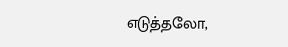எடுத்தலோ,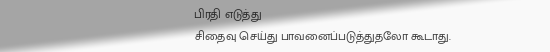பிரதி எடுத்து
சிதைவு செய்து பாவனைப்படுத்துதலோ கூடாது.